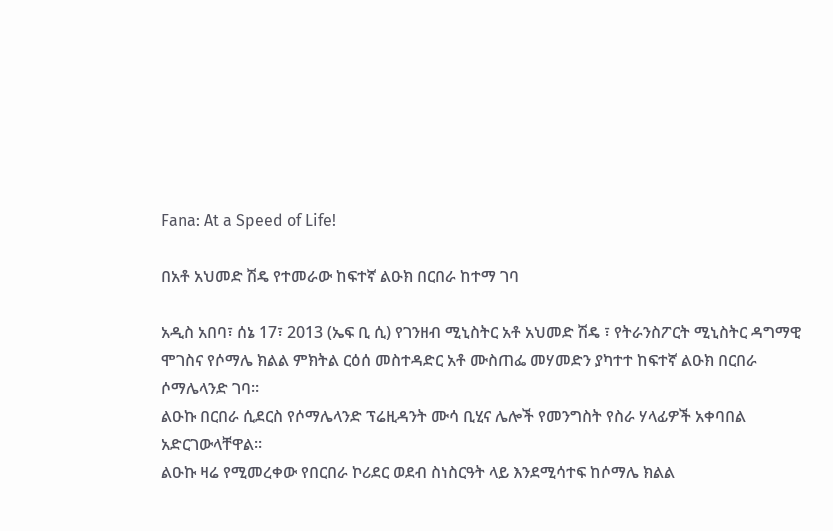Fana: At a Speed of Life!

በአቶ አህመድ ሽዴ የተመራው ከፍተኛ ልዑክ በርበራ ከተማ ገባ

አዲስ አበባ፣ ሰኔ 17፣ 2013 (ኤፍ ቢ ሲ) የገንዘብ ሚኒስትር አቶ አህመድ ሽዴ ፣ የትራንስፖርት ሚኒስትር ዳግማዊ ሞገስና የሶማሌ ክልል ምክትል ርዕሰ መስተዳድር አቶ ሙስጠፌ መሃመድን ያካተተ ከፍተኛ ልዑክ በርበራ ሶማሌላንድ ገባ።
ልዑኩ በርበራ ሲደርስ የሶማሌላንድ ፕሬዚዳንት ሙሳ ቢሂና ሌሎች የመንግስት የስራ ሃላፊዎች አቀባበል አድርገውላቸዋል፡፡
ልዑኩ ዛሬ የሚመረቀው የበርበራ ኮሪደር ወደብ ስነስርዓት ላይ እንደሚሳተፍ ከሶማሌ ክልል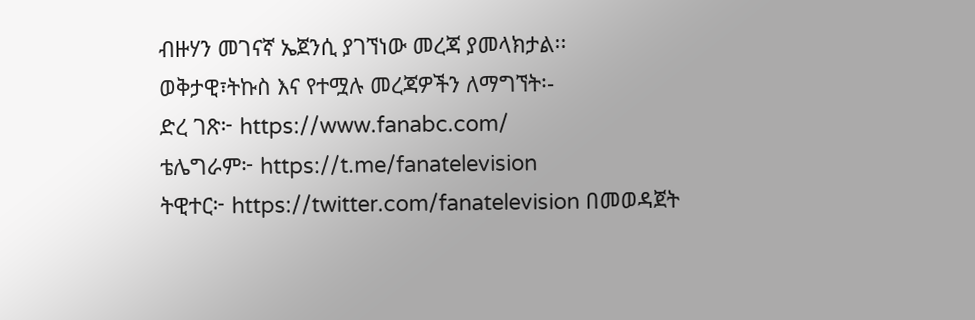ብዙሃን መገናኛ ኤጀንሲ ያገኘነው መረጃ ያመላክታል፡፡
ወቅታዊ፣ትኩስ እና የተሟሉ መረጃዎችን ለማግኘት፡-
ድረ ገጽ፦ https://www.fanabc.com/
ቴሌግራም፦ https://t.me/fanatelevision
ትዊተር፦ https://twitter.com/fanatelevision በመወዳጀት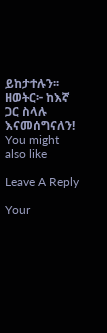ይከታተሉን፡፡
ዘወትር፦ ከእኛ ጋር ስላሉ እናመሰግናለን!
You might also like

Leave A Reply

Your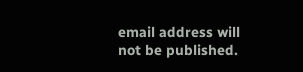email address will not be published.